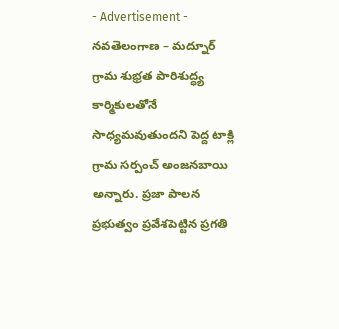- Advertisement -
నవతెలంగాణ – మద్నూర్
గ్రామ శుభ్రత పారిశుద్ధ్య కార్మికులతోనే సాధ్యమవుతుందని పెద్ద టాక్లి గ్రామ సర్పంచ్ అంజనబాయి అన్నారు. ప్రజా పాలన ప్రభుత్వం ప్రవేశపెట్టిన ప్రగతి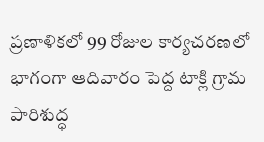ప్రణాళికలో 99 రోజుల కార్యచరణలో భాగంగా ఆదివారం పెద్ద టాక్లి గ్రామ పారిశుద్ధ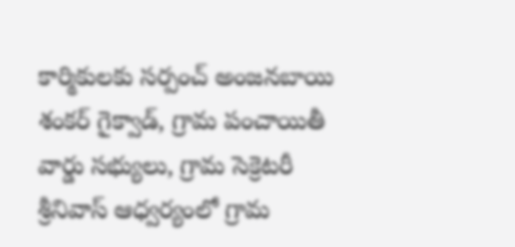కార్మికులకు సర్పంచ్ అంజనబాయి శంకర్ గైక్వాడ్, గ్రామ పంచాయితీ వార్డు సభ్యులు, గ్రామ సెక్రెటరీ శ్రీనివాస్ ఆధ్వర్యంలో గ్రామ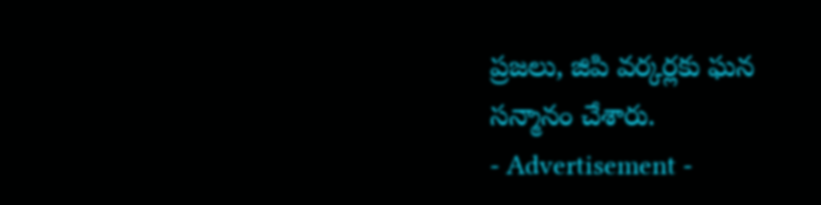ప్రజలు, జిపి వర్కర్లకు ఘన సన్మానం చేశారు.
- Advertisement -